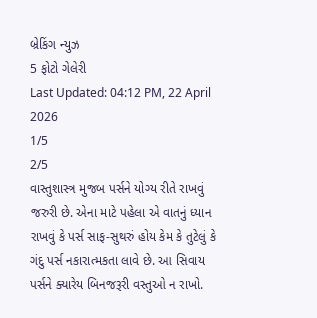બ્રેકિંગ ન્યુઝ
5 ફોટો ગેલેરી
Last Updated: 04:12 PM, 22 April 2026
1/5
2/5
વાસ્તુશાસ્ત્ર મુજબ પર્સને યોગ્ય રીતે રાખવું જરુરી છે. એના માટે પહેલા એ વાતનું ધ્યાન રાખવું કે પર્સ સાફ-સુથરું હોય કેમ કે તુટેલું કે ગંદુ પર્સ નકારાત્મકતા લાવે છે. આ સિવાય પર્સને ક્યારેય બિનજરૂરી વસ્તુઓ ન રાખો.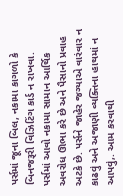પર્સમાં જૂના બિલ, નકામા કાગળો કે બિનજરૂરી વિઝિટિંગ કાર્ડ ન રાખવા. પર્સમાં આવો નકામા સામાન આર્થિક અવરોધ ઊભા કરે છે અને પૈસાનો પ્રવાહ અટકે છે. પર્સને જાહેર જગ્યાએ વારંવાર ન કાઢવું અને અજાણી વ્યક્તિના હાથમાં ન આપવું,. આમ કરવાથી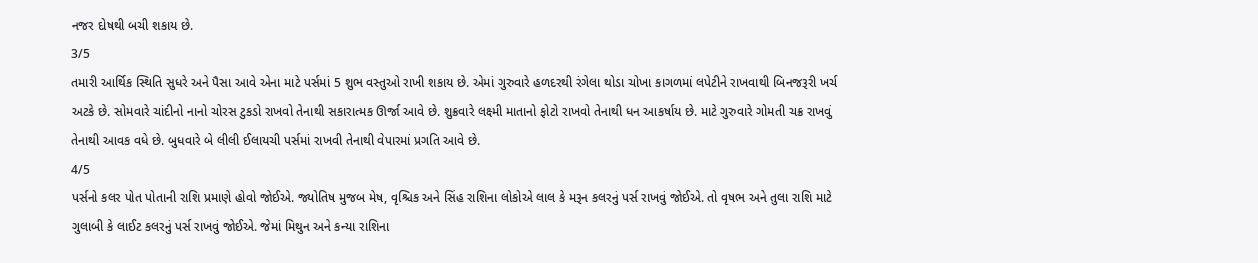નજર દોષથી બચી શકાય છે.
3/5
તમારી આર્થિક સ્થિતિ સુધરે અને પૈસા આવે એના માટે પર્સમાં 5 શુભ વસ્તુઓ રાખી શકાય છે. એમાં ગુરુવારે હળદરથી રંગેલા થોડા ચોખા કાગળમાં લપેટીને રાખવાથી બિનજરૂરી ખર્ચ અટકે છે. સોમવારે ચાંદીનો નાનો ચોરસ ટુકડો રાખવો તેનાથી સકારાત્મક ઊર્જા આવે છે. શુક્રવારે લક્ષ્મી માતાનો ફોટો રાખવો તેનાથી ધન આકર્ષાય છે. માટે ગુરુવારે ગોમતી ચક્ર રાખવું તેનાથી આવક વધે છે. બુધવારે બે લીલી ઈલાયચી પર્સમાં રાખવી તેનાથી વેપારમાં પ્રગતિ આવે છે.
4/5
પર્સનો કલર પોત પોતાની રાશિ પ્રમાણે હોવો જોઈએ. જ્યોતિષ મુજબ મેષ, વૃશ્ચિક અને સિંહ રાશિના લોકોએ લાલ કે મરૂન કલરનું પર્સ રાખવું જોઈએ. તો વૃષભ અને તુલા રાશિ માટે ગુલાબી કે લાઈટ કલરનું પર્સ રાખવું જોઈએ. જેમાં મિથુન અને કન્યા રાશિના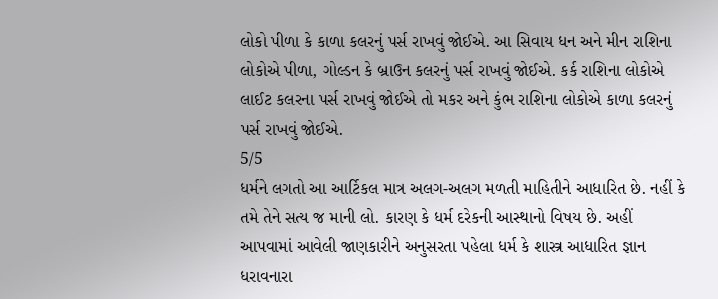લોકો પીળા કે કાળા કલરનું પર્સ રાખવું જોઈએ. આ સિવાય ધન અને મીન રાશિના લોકોએ પીળા, ગોલ્ડન કે બ્રાઉન કલરનું પર્સ રાખવું જોઈએ. કર્ક રાશિના લોકોએ લાઈટ કલરના પર્સ રાખવું જોઈએ તો મકર અને કુંભ રાશિના લોકોએ કાળા કલરનું પર્સ રાખવું જોઈએ.
5/5
ધર્મને લગતો આ આર્ટિકલ માત્ર અલગ-અલગ મળતી માહિતીને આધારિત છે. નહીં કે તમે તેને સત્ય જ માની લો. કારણ કે ધર્મ દરેકની આસ્થાનો વિષય છે. અહીં આપવામાં આવેલી જાણકારીને અનુસરતા પહેલા ધર્મ કે શાસ્ત્ર આધારિત જ્ઞાન ધરાવનારા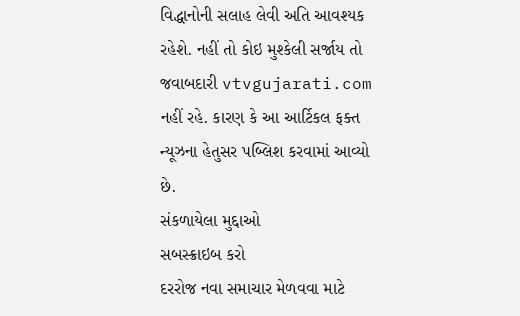વિદ્ધાનોની સલાહ લેવી અતિ આવશ્યક રહેશે. નહીં તો કોઇ મુશ્કેલી સર્જાય તો જવાબદારી vtvgujarati.com નહીં રહે. કારણ કે આ આર્ટિકલ ફક્ત ન્યૂઝના હેતુસર પબ્લિશ કરવામાં આવ્યો છે.
સંકળાયેલા મુદ્દાઓ
સબસ્ક્રાઇબ કરો
દરરોજ નવા સમાચાર મેળવવા માટે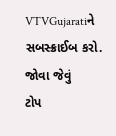VTVGujaratiને સબસ્ક્રાઈબ કરો.
જોવા જેવું
ટોપ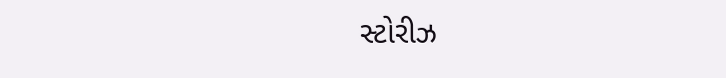સ્ટોરીઝ